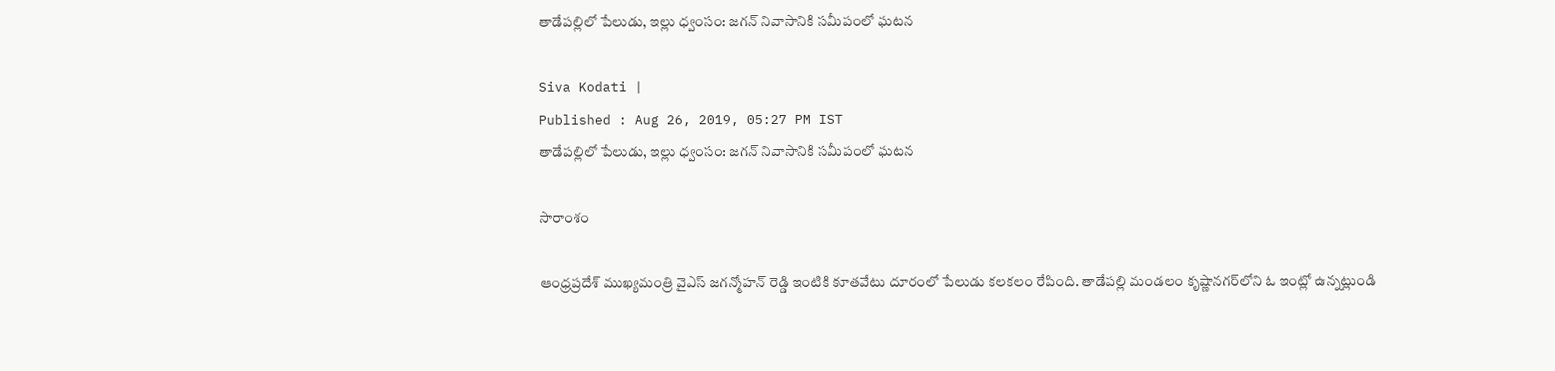తాడేపల్లిలో పేలుడు, ఇల్లు ధ్వంసం: జగన్ నివాసానికి సమీపంలో ఘటన

Siva Kodati |
Published : Aug 26, 2019, 05:27 PM IST
తాడేపల్లిలో పేలుడు, ఇల్లు ధ్వంసం: జగన్ నివాసానికి సమీపంలో ఘటన

సారాంశం

ఆంధ్రప్రదేశ్ ముఖ్యమంత్రి వైఎస్ జగన్మోహన్ రెడ్డి ఇంటికి కూతవేటు దూరంలో పేలుడు కలకలం రేపింది. తాడేపల్లి మండలం కృష్ణానగర్‌లోని ఓ ఇంట్లో ఉన్నట్లుండి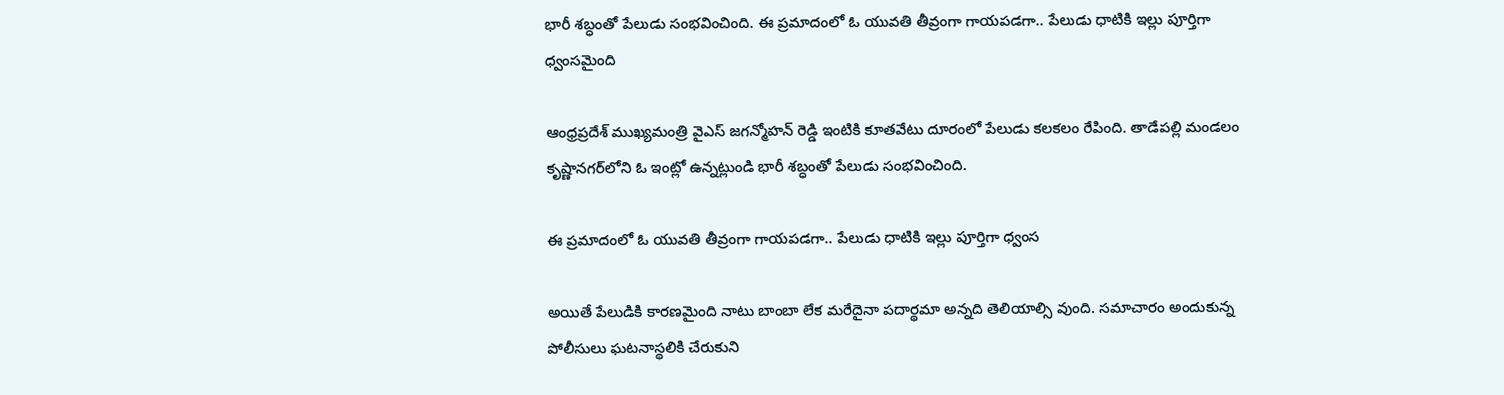భారీ శబ్ధంతో పేలుడు సంభవించింది. ఈ ప్రమాదంలో ఓ యువతి తీవ్రంగా గాయపడగా.. పేలుడు ధాటికి ఇల్లు పూర్తిగా ధ్వంసమైంది

ఆంధ్రప్రదేశ్ ముఖ్యమంత్రి వైఎస్ జగన్మోహన్ రెడ్డి ఇంటికి కూతవేటు దూరంలో పేలుడు కలకలం రేపింది. తాడేపల్లి మండలం కృష్ణానగర్‌లోని ఓ ఇంట్లో ఉన్నట్లుండి భారీ శబ్ధంతో పేలుడు సంభవించింది.

ఈ ప్రమాదంలో ఓ యువతి తీవ్రంగా గాయపడగా.. పేలుడు ధాటికి ఇల్లు పూర్తిగా ధ్వంస

అయితే పేలుడికి కారణమైంది నాటు బాంబా లేక మరేదైనా పదార్థమా అన్నది తెలియాల్సి వుంది. సమాచారం అందుకున్న పోలీసులు ఘటనాస్థలికి చేరుకుని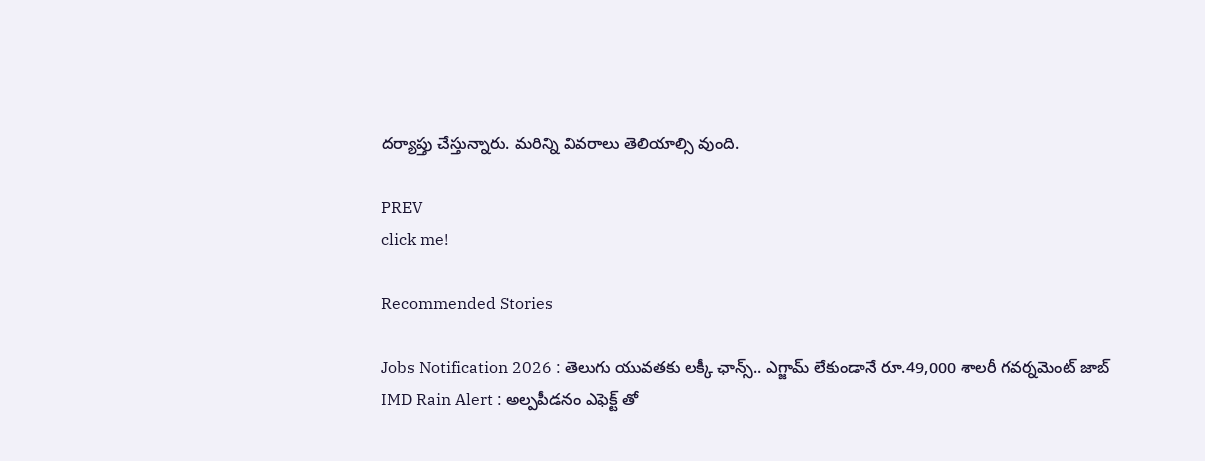దర్యాప్తు చేస్తున్నారు. మరిన్ని వివరాలు తెలియాల్సి వుంది.

PREV
click me!

Recommended Stories

Jobs Notification 2026 : తెలుగు యువతకు లక్కీ ఛాన్స్.. ఎగ్జామ్ లేకుండానే రూ.49,000 శాలరీ గవర్నమెంట్ జాబ్
IMD Rain Alert : అల్పపీడనం ఎఫెక్ట్ తో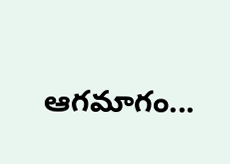ఆగమాగం...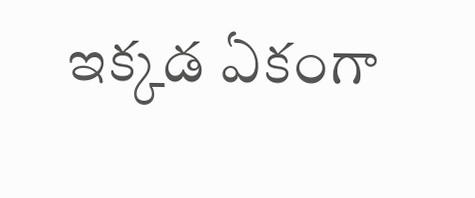ఇక్కడ ఏకంగా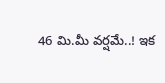46 మి.మీ వర్షమే..! ఇక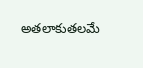అతలాకుతలమే